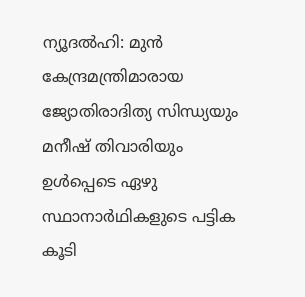ന്യൂദല്‍ഹി: മുന്‍ കേന്ദ്രമന്ത്രിമാരായ ജ്യോതിരാദിത്യ സിന്ധ്യയും മനീഷ് തിവാരിയും ഉള്‍പ്പെടെ ഏഴു സ്ഥാനാര്‍ഥികളുടെ പട്ടിക കൂടി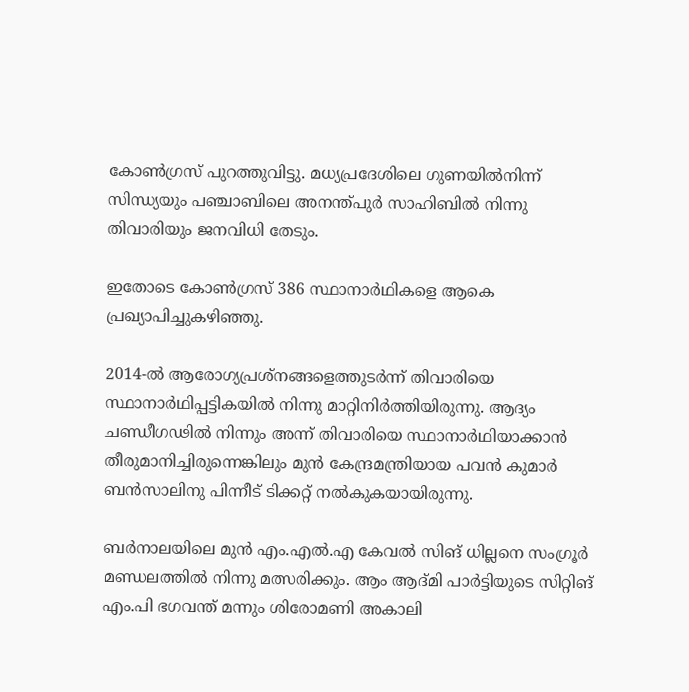കോണ്‍ഗ്രസ് പുറത്തുവിട്ടു. മധ്യപ്രദേശിലെ ഗുണയില്‍നിന്ന് സിന്ധ്യയും പഞ്ചാബിലെ അനന്ത്പുര്‍ സാഹിബില്‍ നിന്നു തിവാരിയും ജനവിധി തേടും.

ഇതോടെ കോണ്‍ഗ്രസ് 386 സ്ഥാനാര്‍ഥികളെ ആകെ പ്രഖ്യാപിച്ചുകഴിഞ്ഞു.

2014-ല്‍ ആരോഗ്യപ്രശ്‌നങ്ങളെത്തുടര്‍ന്ന് തിവാരിയെ സ്ഥാനാര്‍ഥിപ്പട്ടികയില്‍ നിന്നു മാറ്റിനിര്‍ത്തിയിരുന്നു. ആദ്യം ചണ്ഡീഗഢില്‍ നിന്നും അന്ന് തിവാരിയെ സ്ഥാനാര്‍ഥിയാക്കാന്‍ തീരുമാനിച്ചിരുന്നെങ്കിലും മുന്‍ കേന്ദ്രമന്ത്രിയായ പവന്‍ കുമാര്‍ ബന്‍സാലിനു പിന്നീട് ടിക്കറ്റ് നല്‍കുകയായിരുന്നു.

ബര്‍നാലയിലെ മുന്‍ എം.എല്‍.എ കേവല്‍ സിങ് ധില്ലനെ സംഗ്രൂര്‍ മണ്ഡലത്തില്‍ നിന്നു മത്സരിക്കും. ആം ആദ്മി പാര്‍ട്ടിയുടെ സിറ്റിങ് എം.പി ഭഗവന്ത് മന്നും ശിരോമണി അകാലി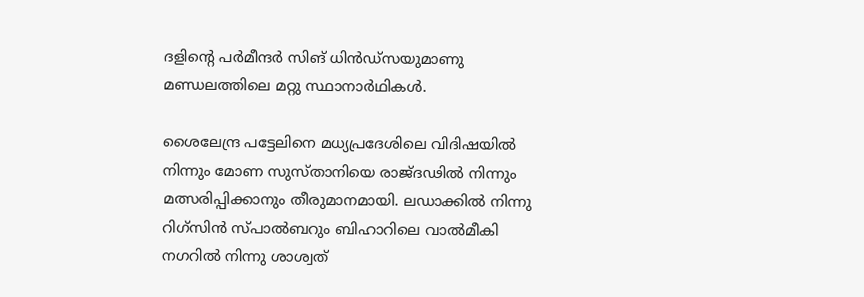ദളിന്റെ പര്‍മീന്ദര്‍ സിങ് ധിന്‍ഡ്‌സയുമാണു മണ്ഡലത്തിലെ മറ്റു സ്ഥാനാര്‍ഥികള്‍.

ശൈലേന്ദ്ര പട്ടേലിനെ മധ്യപ്രദേശിലെ വിദിഷയില്‍ നിന്നും മോണ സുസ്താനിയെ രാജ്ദഢില്‍ നിന്നും മത്സരിപ്പിക്കാനും തീരുമാനമായി. ലഡാക്കില്‍ നിന്നു റിഗ്‌സിന്‍ സ്പാല്‍ബറും ബിഹാറിലെ വാല്‍മീകി നഗറില്‍ നിന്നു ശാശ്വത്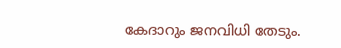കേദാറും ജനവിധി തേടും.